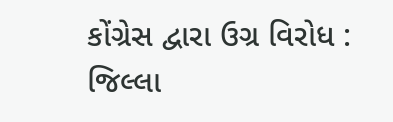કોંગ્રેસ દ્વારા ઉગ્ર વિરોધ : જિલ્લા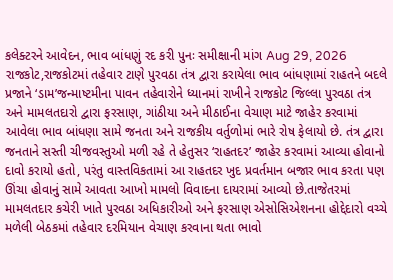કલેક્ટરને આવેદન, ભાવ બાંધણું રદ કરી પુનઃ સમીક્ષાની માંગ Aug 29, 2026 રાજકોટ,રાજકોટમાં તહેવાર ટાણે પુરવઠા તંત્ર દ્વારા કરાયેલા ભાવ બાંધણામાં રાહતને બદલે પ્રજાને ‘ડામ’જન્માષ્ટમીના પાવન તહેવારોને ધ્યાનમાં રાખીને રાજકોટ જિલ્લા પુરવઠા તંત્ર અને મામલતદારો દ્વારા ફરસાણ, ગાંઠીયા અને મીઠાઈના વેચાણ માટે જાહેર કરવામાં આવેલા ભાવ બાંધણા સામે જનતા અને રાજકીય વર્તુળોમાં ભારે રોષ ફેલાયો છે. તંત્ર દ્વારા જનતાને સસ્તી ચીજવસ્તુઓ મળી રહે તે હેતુસર ‘રાહતદર’ જાહેર કરવામાં આવ્યા હોવાનો દાવો કરાયો હતો, પરંતુ વાસ્તવિકતામાં આ રાહતદર ખુદ પ્રવર્તમાન બજાર ભાવ કરતા પણ ઊંચા હોવાનું સામે આવતા આખો મામલો વિવાદના દાયરામાં આવ્યો છે.તાજેતરમાં મામલતદાર કચેરી ખાતે પુરવઠા અધિકારીઓ અને ફરસાણ એસોસિએશનના હોદ્દેદારો વચ્ચે મળેલી બેઠકમાં તહેવાર દરમિયાન વેચાણ કરવાના થતા ભાવો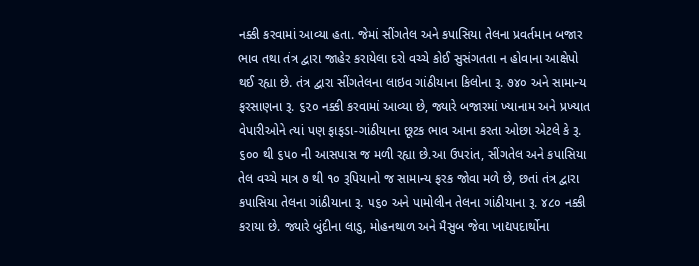નક્કી કરવામાં આવ્યા હતા. જેમાં સીંગતેલ અને કપાસિયા તેલના પ્રવર્તમાન બજાર ભાવ તથા તંત્ર દ્વારા જાહેર કરાયેલા દરો વચ્ચે કોઈ સુસંગતતા ન હોવાના આક્ષેપો થઈ રહ્યા છે. તંત્ર દ્વારા સીંગતેલના લાઇવ ગાંઠીયાના કિલોના રૂ. ૭૪૦ અને સામાન્ય ફરસાણના રૂ. ૬૨૦ નક્કી કરવામાં આવ્યા છે, જ્યારે બજારમાં ખ્યાનામ અને પ્રખ્યાત વેપારીઓને ત્યાં પણ ફાફડા-ગાંઠીયાના છૂટક ભાવ આના કરતા ઓછા એટલે કે રૂ. ૬૦૦ થી ૬૫૦ ની આસપાસ જ મળી રહ્યા છે.આ ઉપરાંત, સીંગતેલ અને કપાસિયા તેલ વચ્ચે માત્ર ૭ થી ૧૦ રૂપિયાનો જ સામાન્ય ફરક જોવા મળે છે, છતાં તંત્ર દ્વારા કપાસિયા તેલના ગાંઠીયાના રૂ. ૫૬૦ અને પામોલીન તેલના ગાંઠીયાના રૂ. ૪૮૦ નક્કી કરાયા છે. જ્યારે બુંદીના લાડુ, મોહનથાળ અને મૈસુબ જેવા ખાદ્યપદાર્થોના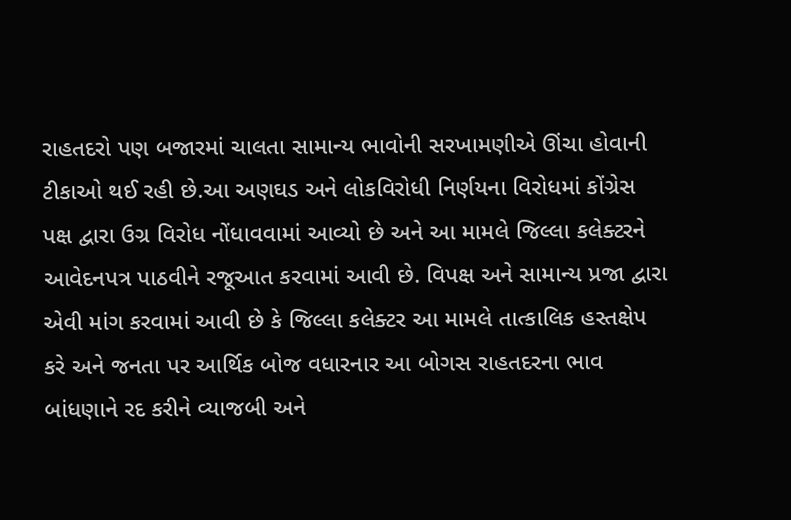રાહતદરો પણ બજારમાં ચાલતા સામાન્ય ભાવોની સરખામણીએ ઊંચા હોવાની ટીકાઓ થઈ રહી છે.આ અણઘડ અને લોકવિરોધી નિર્ણયના વિરોધમાં કોંગ્રેસ પક્ષ દ્વારા ઉગ્ર વિરોધ નોંધાવવામાં આવ્યો છે અને આ મામલે જિલ્લા કલેક્ટરને આવેદનપત્ર પાઠવીને રજૂઆત કરવામાં આવી છે. વિપક્ષ અને સામાન્ય પ્રજા દ્વારા એવી માંગ કરવામાં આવી છે કે જિલ્લા કલેક્ટર આ મામલે તાત્કાલિક હસ્તક્ષેપ કરે અને જનતા પર આર્થિક બોજ વધારનાર આ બોગસ રાહતદરના ભાવ બાંધણાને રદ કરીને વ્યાજબી અને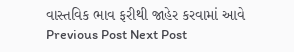વાસ્તવિક ભાવ ફરીથી જાહેર કરવામાં આવે Previous Post Next Post